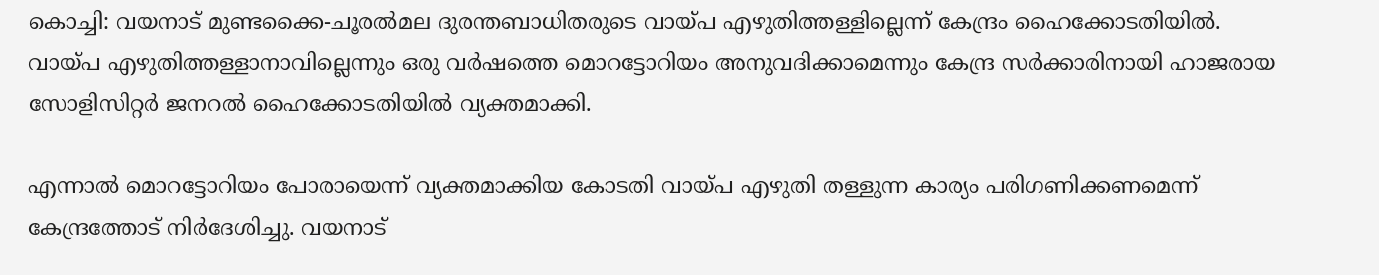കൊച്ചി: വയനാട് മുണ്ടക്കൈ-ചൂരല്‍മല ദുരന്തബാധിതരുടെ വായ്പ എഴുതിത്തള്ളില്ലെന്ന് കേന്ദ്രം ഹൈക്കോടതിയില്‍. വായ്പ എഴുതിത്തള്ളാനാവില്ലെന്നും ഒരു വര്‍ഷത്തെ മൊറട്ടോറിയം അനുവദിക്കാമെന്നും കേന്ദ്ര സര്‍ക്കാരിനായി ഹാജരായ സോളിസിറ്റര്‍ ജനറല്‍ ഹൈക്കോടതിയില്‍ വ്യക്തമാക്കി.

എന്നാല്‍ മൊറട്ടോറിയം പോരായെന്ന് വ്യക്തമാക്കിയ കോടതി വായ്പ എഴുതി തള്ളുന്ന കാര്യം പരിഗണിക്കണമെന്ന് കേന്ദ്രത്തോട് നിര്‍ദേശിച്ചു. വയനാട്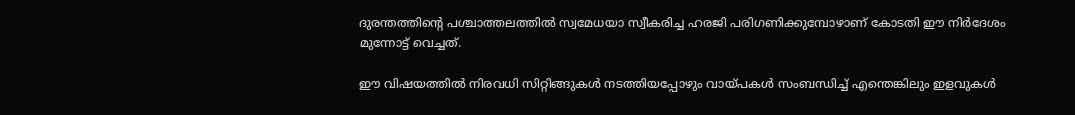ദുരന്തത്തിന്റെ പശ്ചാത്തലത്തില്‍ സ്വമേധയാ സ്വീകരിച്ച ഹരജി പരിഗണിക്കുമ്പോഴാണ് കോടതി ഈ നിര്‍ദേശം മുന്നോട്ട് വെച്ചത്.

ഈ വിഷയത്തില്‍ നിരവധി സിറ്റിങ്ങുകള്‍ നടത്തിയപ്പോഴും വായ്പകള്‍ സംബന്ധിച്ച് എന്തെങ്കിലും ഇളവുകള്‍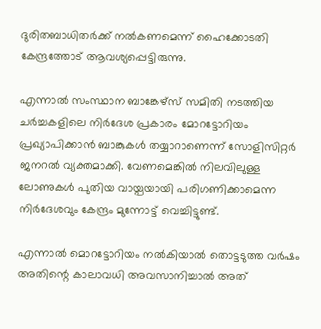ദുരിതബാധിതര്‍ക്ക് നല്‍കണമെന്ന് ഹൈക്കോടതി കേന്ദ്രത്തോട് ആവശ്യപ്പെട്ടിരുന്നു.

എന്നാല്‍ സംസ്ഥാന ബാങ്കേഴ്‌സ് സമിതി നടത്തിയ ചര്‍ച്ചകളിലെ നിര്‍ദേശ പ്രകാരം മോറട്ടോറിയം പ്രഖ്യാപിക്കാന്‍ ബാങ്കുകള്‍ തയ്യാറാണെന്ന് സോളിസിറ്റര്‍ ജനറല്‍ വ്യക്തമാക്കി. വേണമെങ്കില്‍ നിലവിലുള്ള ലോണുകള്‍ പുതിയ വായ്പയായി പരിഗണിക്കാമെന്ന നിര്‍ദേശവും കേന്ദ്രം മുന്നോട്ട് വെച്ചിട്ടുണ്ട്.

എന്നാല്‍ മൊറട്ടോറിയം നല്‍കിയാല്‍ തൊട്ടടുത്ത വര്‍ഷം അതിന്റെ കാലാവധി അവസാനിച്ചാല്‍ അത്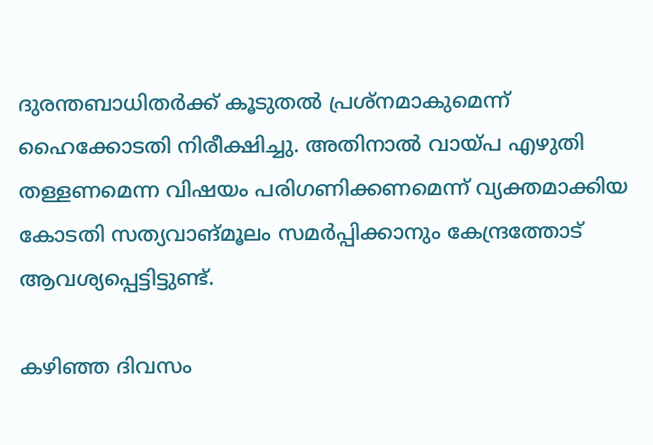ദുരന്തബാധിതര്‍ക്ക് കൂടുതല്‍ പ്രശ്‌നമാകുമെന്ന് ഹൈക്കോടതി നിരീക്ഷിച്ചു. അതിനാല്‍ വായ്പ എഴുതി തള്ളണമെന്ന വിഷയം പരിഗണിക്കണമെന്ന് വ്യക്തമാക്കിയ കോടതി സത്യവാങ്മൂലം സമര്‍പ്പിക്കാനും കേന്ദ്രത്തോട് ആവശ്യപ്പെട്ടിട്ടുണ്ട്.

കഴിഞ്ഞ ദിവസം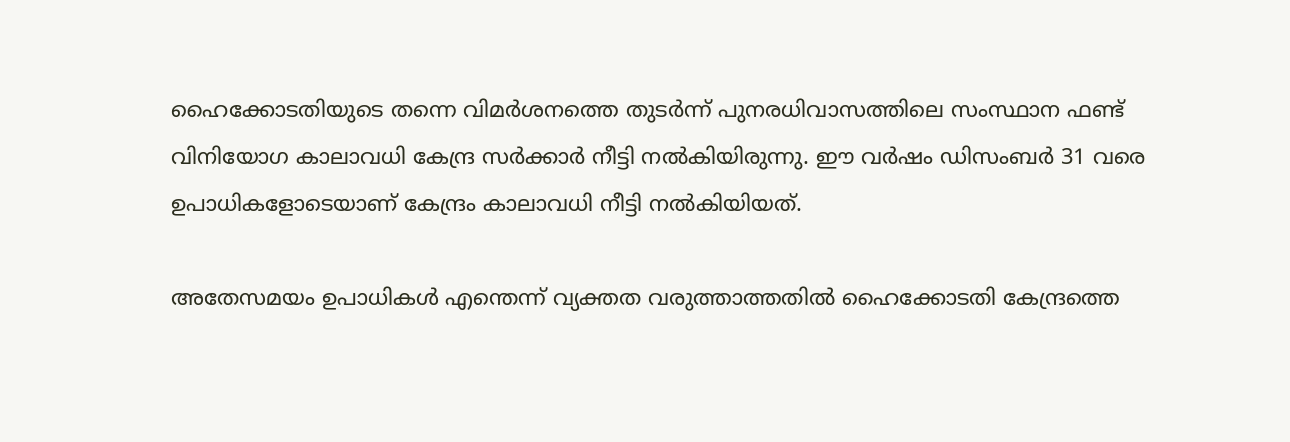ഹൈക്കോടതിയുടെ തന്നെ വിമര്‍ശനത്തെ തുടര്‍ന്ന് പുനരധിവാസത്തിലെ സംസ്ഥാന ഫണ്ട് വിനിയോഗ കാലാവധി കേന്ദ്ര സര്‍ക്കാര്‍ നീട്ടി നല്‍കിയിരുന്നു. ഈ വര്‍ഷം ഡിസംബര്‍ 31 വരെ ഉപാധികളോടെയാണ് കേന്ദ്രം കാലാവധി നീട്ടി നല്‍കിയിയത്.

അതേസമയം ഉപാധികള്‍ എന്തെന്ന് വ്യക്തത വരുത്താത്തതില്‍ ഹൈക്കോടതി കേന്ദ്രത്തെ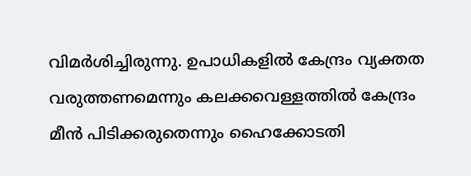വിമര്‍ശിച്ചിരുന്നു. ഉപാധികളില്‍ കേന്ദ്രം വ്യക്തത വരുത്തണമെന്നും കലക്കവെള്ളത്തില്‍ കേന്ദ്രം മീന്‍ പിടിക്കരുതെന്നും ഹൈക്കോടതി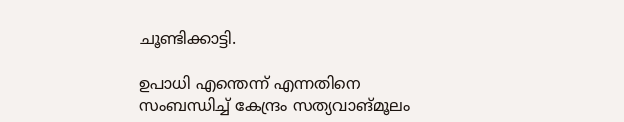ചൂണ്ടിക്കാട്ടി.

ഉപാധി എന്തെന്ന് എന്നതിനെ സംബന്ധിച്ച് കേന്ദ്രം സത്യവാങ്മൂലം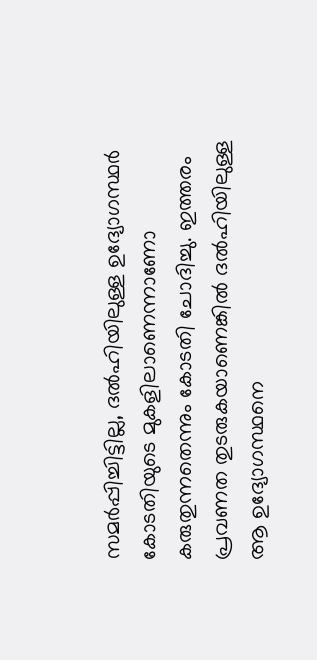സമര്‍പ്പിച്ചിട്ടില്ല, ദല്‍ഹിയിലുള്ള ഉദ്യോഗസ്ഥര്‍ കോടതിയുടെ മുകളിലാണെന്നാണോ കരുതുന്നതെന്നും കോടതി ചോദിച്ചു. ഇത്തരം പ്രവണത തുടരുകയാണെങ്കില്‍ ദല്‍ഹിയിലുള്ള ആ ഉദ്യോഗസ്ഥനെ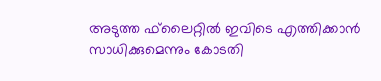അടുത്ത ഫ്‌ലൈറ്റില്‍ ഇവിടെ എത്തിക്കാന്‍ സാധിക്കുമെന്നും കോടതി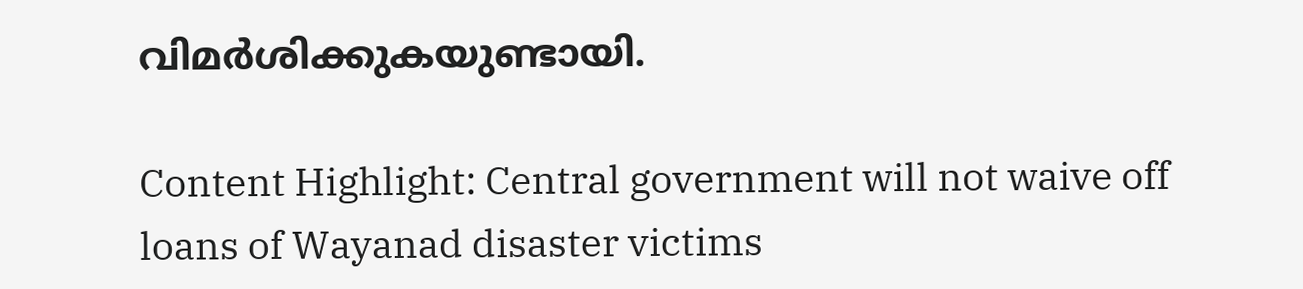വിമര്‍ശിക്കുകയുണ്ടായി.

Content Highlight: Central government will not waive off loans of Wayanad disaster victims